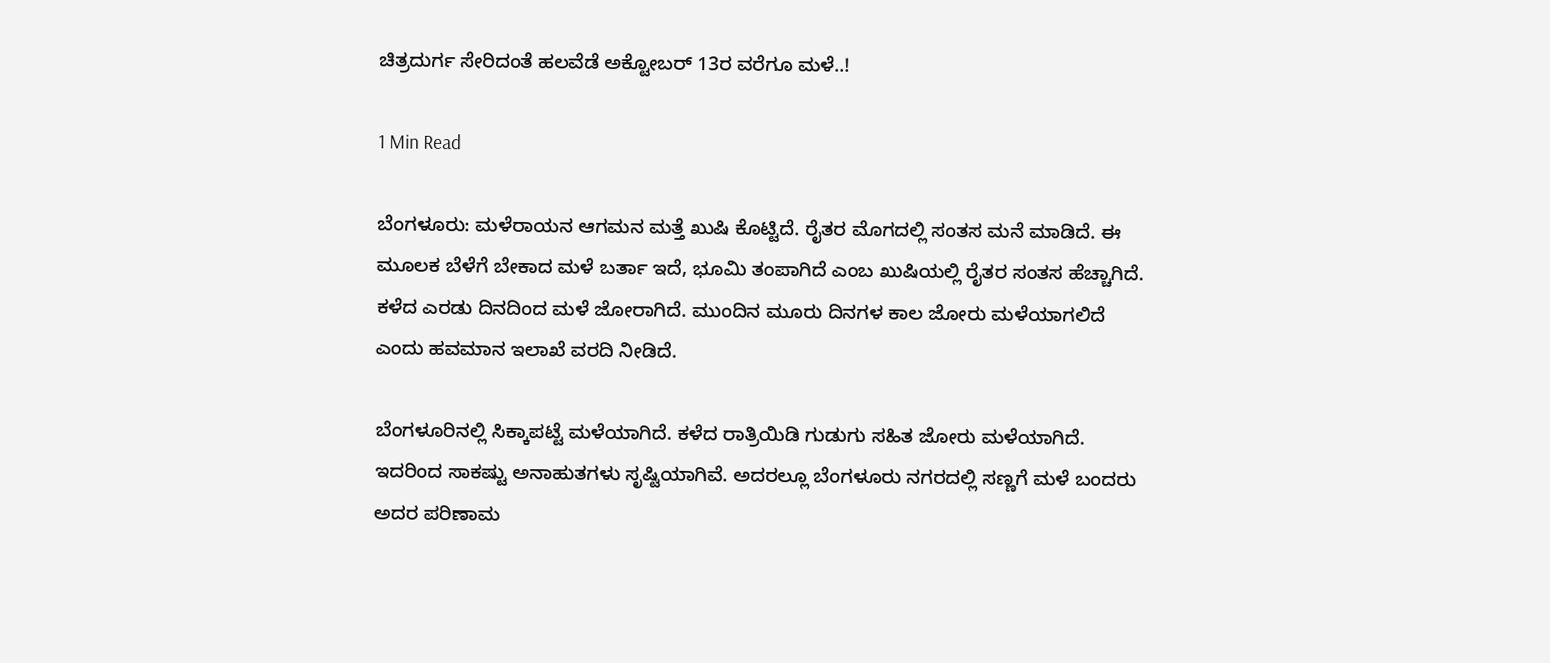ಚಿತ್ರದುರ್ಗ ಸೇರಿದಂತೆ ಹಲವೆಡೆ ಅಕ್ಟೋಬರ್ 13ರ ವರೆಗೂ ಮಳೆ..!

1 Min Read

ಬೆಂಗಳೂರು: ಮಳೆರಾಯನ ಆಗಮನ ಮತ್ತೆ ಖುಷಿ ಕೊಟ್ಟಿದೆ. ರೈತರ ಮೊಗದಲ್ಲಿ ಸಂತಸ ಮನೆ ಮಾಡಿದೆ. ಈ ಮೂಲಕ ಬೆಳೆಗೆ ಬೇಕಾದ ಮಳೆ ಬರ್ತಾ ಇದೆ, ಭೂಮಿ ತಂಪಾಗಿದೆ ಎಂಬ ಖುಷಿಯಲ್ಲಿ ರೈತರ ಸಂತಸ ಹೆಚ್ಚಾಗಿದೆ. ಕಳೆದ ಎರಡು ದಿನದಿಂದ ಮಳೆ ಜೋರಾಗಿದೆ. ಮುಂದಿನ ಮೂರು ದಿನಗಳ ಕಾಲ ಜೋರು ಮಳೆಯಾಗಲಿದೆ ಎಂದು ಹವಮಾನ ಇಲಾಖೆ ವರದಿ ನೀಡಿದೆ.

ಬೆಂಗಳೂರಿನಲ್ಲಿ ಸಿಕ್ಕಾಪಟ್ಟೆ ಮಳೆಯಾಗಿದೆ. ಕಳೆದ ರಾತ್ರಿಯಿಡಿ ಗುಡುಗು ಸಹಿತ ಜೋರು ಮಳೆಯಾಗಿದೆ. ಇದರಿಂದ ಸಾಕಷ್ಟು ಅನಾಹುತಗಳು ಸೃಷ್ಟಿಯಾಗಿವೆ. ಅದರಲ್ಲೂ ಬೆಂಗಳೂರು ನಗರದಲ್ಲಿ ಸಣ್ಣಗೆ ಮಳೆ ಬಂದರು ಅದರ ಪರಿಣಾಮ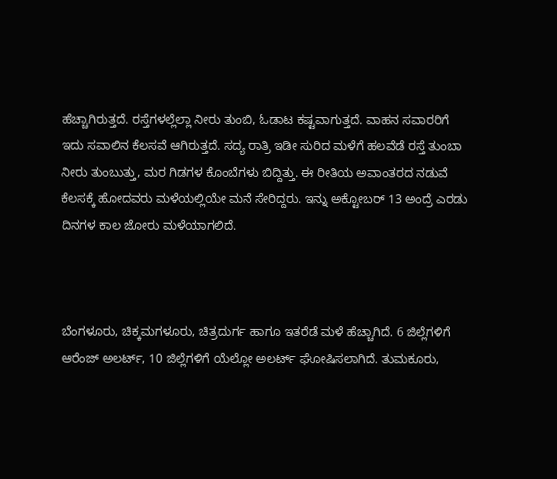ಹೆಚ್ಚಾಗಿರುತ್ತದೆ. ರಸ್ತೆಗಳಲ್ಲೆಲ್ಲಾ ನೀರು ತುಂಬಿ, ಓಡಾಟ ಕಷ್ಟವಾಗುತ್ತದೆ. ವಾಹನ ಸವಾರರಿಗೆ ಇದು ಸವಾಲಿನ ಕೆಲಸವೆ ಆಗಿರುತ್ತದೆ. ಸದ್ಯ ರಾತ್ರಿ ಇಡೀ ಸುರಿದ ಮಳೆಗೆ ಹಲವೆಡೆ ರಸ್ತೆ ತುಂಬಾ ನೀರು ತುಂಬುತ್ತು, ಮರ ಗಿಡಗಳ ಕೊಂಬೆಗಳು ಬಿದ್ದಿತ್ತು. ಈ ರೀತಿಯ ಅವಾಂತರದ ನಡುವೆ ಕೆಲಸಕ್ಕೆ ಹೋದವರು ಮಳೆಯಲ್ಲಿಯೇ ಮನೆ ಸೇರಿದ್ದರು. ಇನ್ನು ಅಕ್ಟೋಬರ್ 13 ಅಂದ್ರೆ ಎರಡು ದಿನಗಳ ಕಾಲ ಜೋರು ಮಳೆಯಾಗಲಿದೆ.



ಬೆಂಗಳೂರು, ಚಿಕ್ಕಮಗಳೂರು, ಚಿತ್ರದುರ್ಗ ಹಾಗೂ ಇತರೆಡೆ ಮಳೆ ಹೆಚ್ಚಾಗಿದೆ. 6 ಜಿಲ್ಲೆಗಳಿಗೆ ಆರೆಂಜ್ ಅಲರ್ಟ್, 10 ಜಿಲ್ಲೆಗಳಿಗೆ ಯೆಲ್ಲೋ ಅಲರ್ಟ್ ಘೋಷಿಸಲಾಗಿದೆ. ತುಮಕೂರು,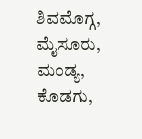ಶಿವಮೊಗ್ಗ, ಮೈಸೂರು, ಮಂಡ್ಯ, ಕೊಡಗು,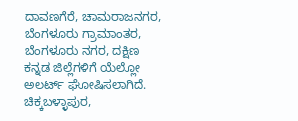ದಾವಣಗೆರೆ, ಚಾಮರಾಜನಗರ, ಬೆಂಗಳೂರು ಗ್ರಾಮಾಂತರ, ಬೆಂಗಳೂರು ನಗರ, ದಕ್ಷಿಣ ಕನ್ನಡ ಜಿಲ್ಲೆಗಳಿಗೆ ಯೆಲ್ಲೋ ಅಲರ್ಟ್ ಘೋಷಿಸಲಾಗಿದೆ. ಚಿಕ್ಕಬಳ್ಳಾಪುರ,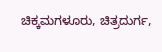ಚಿಕ್ಕಮಗಳೂರು, ಚಿತ್ರದುರ್ಗ,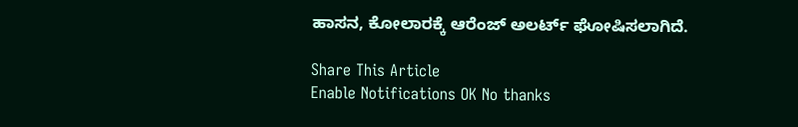ಹಾಸನ, ಕೋಲಾರಕ್ಕೆ ಆರೆಂಜ್ ಅಲರ್ಟ್ ಘೋಷಿಸಲಾಗಿದೆ.

Share This Article
Enable Notifications OK No thanks